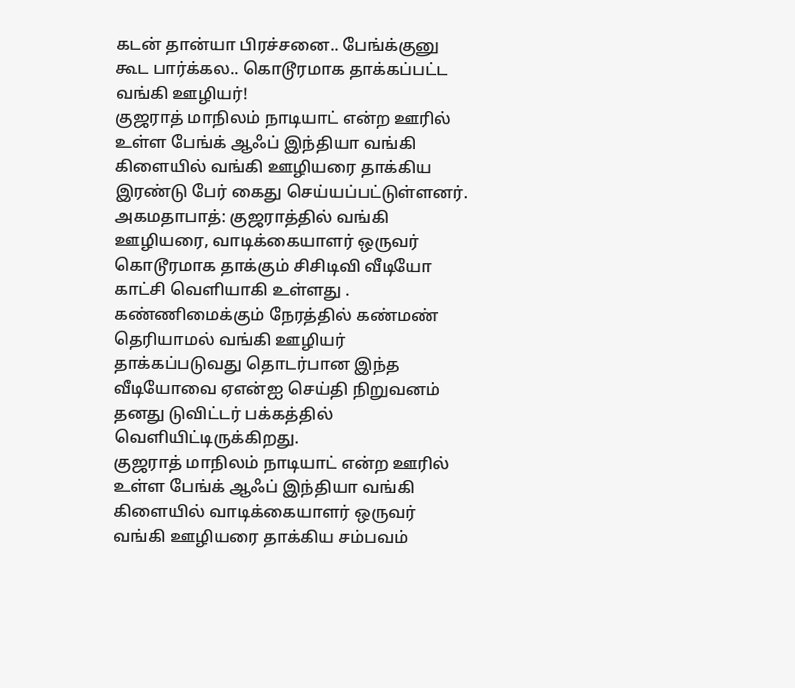கடன் தான்யா பிரச்சனை.. பேங்க்குனு கூட பார்க்கல.. கொடூரமாக தாக்கப்பட்ட வங்கி ஊழியர்!
குஜராத் மாநிலம் நாடியாட் என்ற ஊரில் உள்ள பேங்க் ஆஃப் இந்தியா வங்கி கிளையில் வங்கி ஊழியரை தாக்கிய இரண்டு பேர் கைது செய்யப்பட்டுள்ளனர்.
அகமதாபாத்: குஜராத்தில் வங்கி ஊழியரை, வாடிக்கையாளர் ஒருவர் கொடூரமாக தாக்கும் சிசிடிவி வீடியோ காட்சி வெளியாகி உள்ளது .
கண்ணிமைக்கும் நேரத்தில் கண்மண் தெரியாமல் வங்கி ஊழியர் தாக்கப்படுவது தொடர்பான இந்த வீடியோவை ஏஎன்ஐ செய்தி நிறுவனம் தனது டுவிட்டர் பக்கத்தில் வெளியிட்டிருக்கிறது.
குஜராத் மாநிலம் நாடியாட் என்ற ஊரில் உள்ள பேங்க் ஆஃப் இந்தியா வங்கி கிளையில் வாடிக்கையாளர் ஒருவர் வங்கி ஊழியரை தாக்கிய சம்பவம்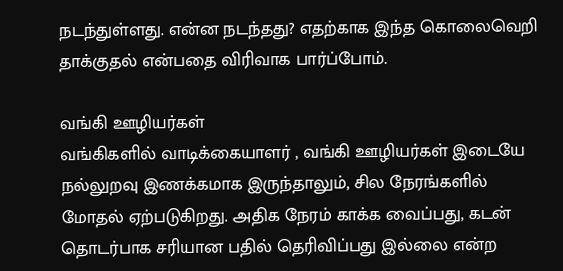நடந்துள்ளது. என்ன நடந்தது? எதற்காக இந்த கொலைவெறி தாக்குதல் என்பதை விரிவாக பார்ப்போம்.

வங்கி ஊழியர்கள்
வங்கிகளில் வாடிக்கையாளர் , வங்கி ஊழியர்கள் இடையே நல்லுறவு இணக்கமாக இருந்தாலும், சில நேரங்களில் மோதல் ஏற்படுகிறது. அதிக நேரம் காக்க வைப்பது, கடன் தொடர்பாக சரியான பதில் தெரிவிப்பது இல்லை என்ற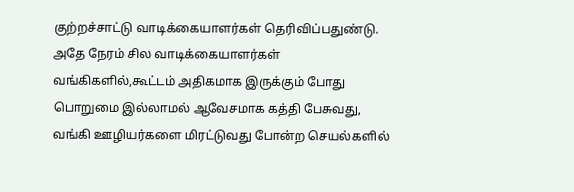குற்றச்சாட்டு வாடிக்கையாளர்கள் தெரிவிப்பதுண்டு. அதே நேரம் சில வாடிக்கையாளர்கள் வங்கிகளில்,கூட்டம் அதிகமாக இருக்கும் போது பொறுமை இல்லாமல் ஆவேசமாக கத்தி பேசுவது, வங்கி ஊழியர்களை மிரட்டுவது போன்ற செயல்களில்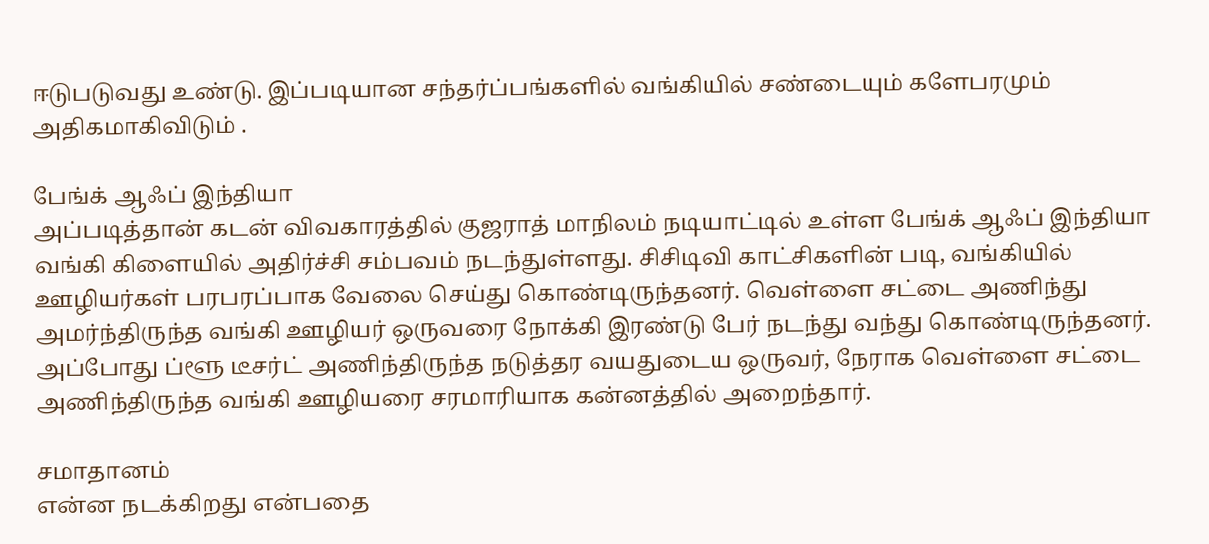ஈடுபடுவது உண்டு. இப்படியான சந்தர்ப்பங்களில் வங்கியில் சண்டையும் களேபரமும் அதிகமாகிவிடும் .

பேங்க் ஆஃப் இந்தியா
அப்படித்தான் கடன் விவகாரத்தில் குஜராத் மாநிலம் நடியாட்டில் உள்ள பேங்க் ஆஃப் இந்தியா வங்கி கிளையில் அதிர்ச்சி சம்பவம் நடந்துள்ளது. சிசிடிவி காட்சிகளின் படி, வங்கியில் ஊழியர்கள் பரபரப்பாக வேலை செய்து கொண்டிருந்தனர். வெள்ளை சட்டை அணிந்து அமர்ந்திருந்த வங்கி ஊழியர் ஒருவரை நோக்கி இரண்டு பேர் நடந்து வந்து கொண்டிருந்தனர். அப்போது ப்ளூ டீசர்ட் அணிந்திருந்த நடுத்தர வயதுடைய ஒருவர், நேராக வெள்ளை சட்டை அணிந்திருந்த வங்கி ஊழியரை சரமாரியாக கன்னத்தில் அறைந்தார்.

சமாதானம்
என்ன நடக்கிறது என்பதை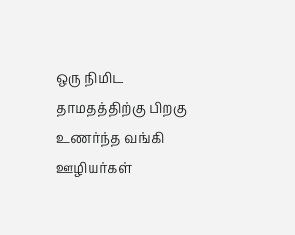ஒரு நிமிட தாமதத்திற்கு பிறகு உணர்ந்த வங்கி ஊழியர்கள்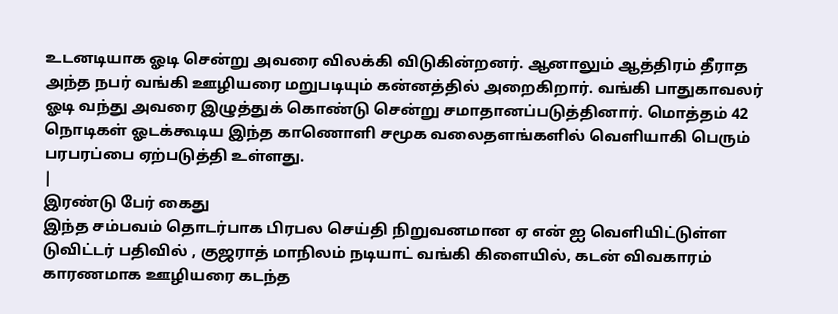உடனடியாக ஓடி சென்று அவரை விலக்கி விடுகின்றனர். ஆனாலும் ஆத்திரம் தீராத அந்த நபர் வங்கி ஊழியரை மறுபடியும் கன்னத்தில் அறைகிறார். வங்கி பாதுகாவலர் ஓடி வந்து அவரை இழுத்துக் கொண்டு சென்று சமாதானப்படுத்தினார். மொத்தம் 42 நொடிகள் ஓடக்கூடிய இந்த காணொளி சமூக வலைதளங்களில் வெளியாகி பெரும் பரபரப்பை ஏற்படுத்தி உள்ளது.
|
இரண்டு பேர் கைது
இந்த சம்பவம் தொடர்பாக பிரபல செய்தி நிறுவனமான ஏ என் ஐ வெளியிட்டுள்ள டுவிட்டர் பதிவில் , குஜராத் மாநிலம் நடியாட் வங்கி கிளையில், கடன் விவகாரம் காரணமாக ஊழியரை கடந்த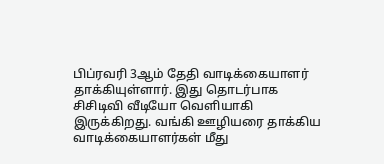பிப்ரவரி 3ஆம் தேதி வாடிக்கையாளர் தாக்கியுள்ளார். இது தொடர்பாக சிசிடிவி வீடியோ வெளியாகி இருக்கிறது. வங்கி ஊழியரை தாக்கிய வாடிக்கையாளர்கள் மீது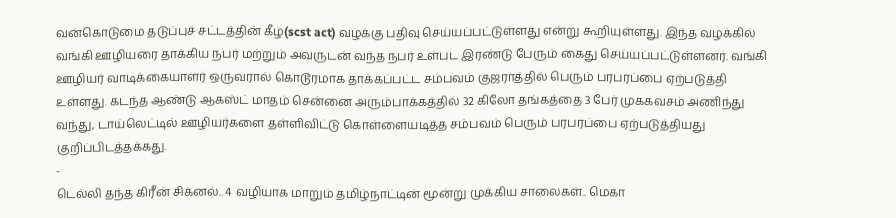வன்கொடுமை தடுப்புச் சட்டத்தின் கீழ்(scst act) வழக்கு பதிவு செய்யப்பட்டுள்ளது என்று கூறியுள்ளது. இந்த வழக்கில் வங்கி ஊழியரை தாக்கிய நபர் மற்றும் அவருடன் வந்த நபர் உள்பட இரண்டு பேரும் கைது செய்யப்பட்டுள்ளனர். வங்கி ஊழியர் வாடிக்கையாளர் ஒருவரால் கொடூரமாக தாக்கப்பட்ட சம்பவம் குஜராத்தில் பெரும் பரபரப்பை ஏற்படுத்தி உள்ளது. கடந்த ஆண்டு ஆகஸ்ட் மாதம் சென்னை அரும்பாக்கத்தில் 32 கிலோ தங்கத்தை 3 பேர் முககவசம் அணிந்து வந்து, டாய்லெட்டில் ஊழியர்களை தள்ளிவிட்டு கொள்ளையடித்த சம்பவம் பெரும் பரபரப்பை ஏற்படுத்தியது குறிப்பிடத்தக்கது.
-
டெல்லி தந்த கிரீன் சிக்னல்.. 4 வழியாக மாறும் தமிழ்நாட்டின் மூன்று முக்கிய சாலைகள்.. மெகா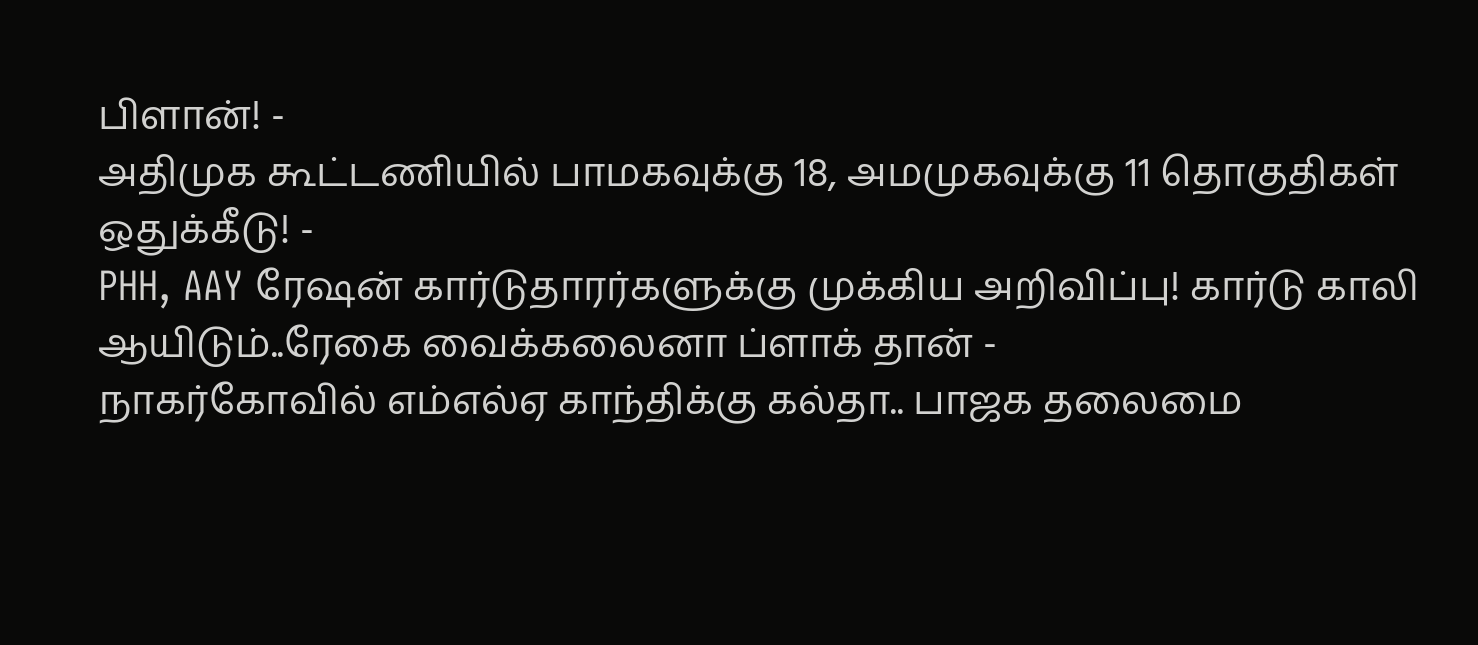பிளான்! -
அதிமுக கூட்டணியில் பாமகவுக்கு 18, அமமுகவுக்கு 11 தொகுதிகள் ஒதுக்கீடு! -
PHH, AAY ரேஷன் கார்டுதாரர்களுக்கு முக்கிய அறிவிப்பு! கார்டு காலி ஆயிடும்..ரேகை வைக்கலைனா ப்ளாக் தான் -
நாகர்கோவில் எம்எல்ஏ காந்திக்கு கல்தா.. பாஜக தலைமை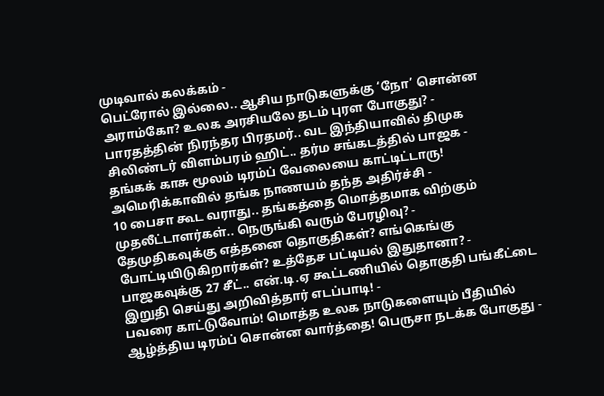முடிவால் கலக்கம் -
பெட்ரோல் இல்லை.. ஆசிய நாடுகளுக்கு ‘நோ’ சொன்ன அராம்கோ? உலக அரசியலே தடம் புரள போகுது? -
பாரதத்தின் நிரந்தர பிரதமர்.. வட இந்தியாவில் திமுக சிலிண்டர் விளம்பரம் ஹிட்.. தர்ம சங்கடத்தில் பாஜக -
தங்கக் காசு மூலம் டிரம்ப் வேலையை காட்டிட்டாரு! அமெரிக்காவில் தங்க நாணயம் தந்த அதிர்ச்சி -
10 பைசா கூட வராது.. தங்கத்தை மொத்தமாக விற்கும் முதலீட்டாளர்கள்.. நெருங்கி வரும் பேரழிவு? -
தேமுதிகவுக்கு எத்தனை தொகுதிகள்? எங்கெங்கு போட்டியிடுகிறார்கள்? உத்தேச பட்டியல் இதுதானா? -
பாஜகவுக்கு 27 சீட்.. என்.டி.ஏ கூட்டணியில் தொகுதி பங்கீட்டை இறுதி செய்து அறிவித்தார் எடப்பாடி! -
பவரை காட்டுவோம்! மொத்த உலக நாடுகளையும் பீதியில் ஆழ்த்திய டிரம்ப் சொன்ன வார்த்தை! பெருசா நடக்க போகுது -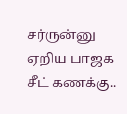சர்ருன்னு ஏறிய பாஜக சீட் கணக்கு..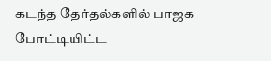கடந்த தேர்தல்களில் பாஜக போட்டியிட்ட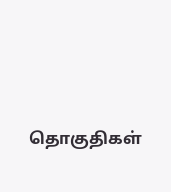தொகுதிகள்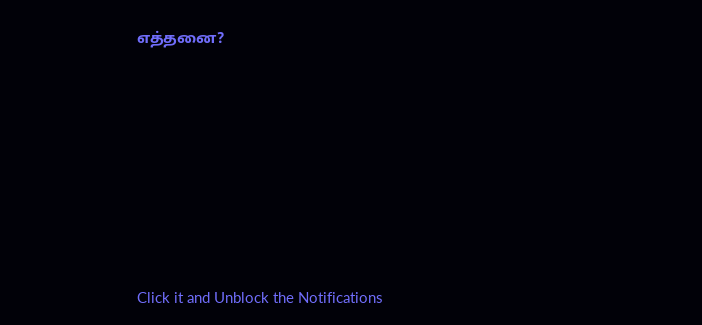எத்தனை?












Click it and Unblock the Notifications